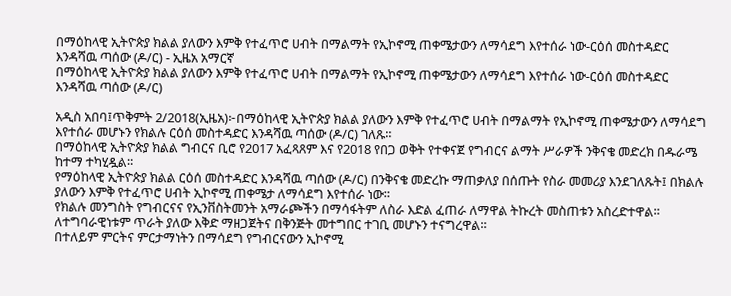በማዕከላዊ ኢትዮጵያ ክልል ያለውን እምቅ የተፈጥሮ ሀብት በማልማት የኢኮኖሚ ጠቀሜታውን ለማሳደግ እየተሰራ ነው-ርዕሰ መስተዳድር እንዳሻዉ ጣሰው (ዶ/ር) - ኢዜአ አማርኛ
በማዕከላዊ ኢትዮጵያ ክልል ያለውን እምቅ የተፈጥሮ ሀብት በማልማት የኢኮኖሚ ጠቀሜታውን ለማሳደግ እየተሰራ ነው-ርዕሰ መስተዳድር እንዳሻዉ ጣሰው (ዶ/ር)

አዲስ አበባ፤ጥቅምት 2/2018(ኢዜአ)፦በማዕከላዊ ኢትዮጵያ ክልል ያለውን እምቅ የተፈጥሮ ሀብት በማልማት የኢኮኖሚ ጠቀሜታውን ለማሳደግ እየተሰራ መሆኑን የክልሉ ርዕሰ መስተዳድር እንዳሻዉ ጣሰው (ዶ/ር) ገለጹ።
በማዕከላዊ ኢትዮጵያ ክልል ግብርና ቢሮ የ2017 አፈጻጸም እና የ2018 የበጋ ወቅት የተቀናጀ የግብርና ልማት ሥራዎች ንቅናቄ መድረክ በዱራሜ ከተማ ተካሂዷል።
የማዕከላዊ ኢትዮጵያ ክልል ርዕሰ መስተዳድር እንዳሻዉ ጣሰው (ዶ/ር) በንቅናቄ መድረኩ ማጠቃለያ በሰጡት የስራ መመሪያ እንደገለጹት፤ በክልሉ ያለውን እምቅ የተፈጥሮ ሀብት ኢኮኖሚ ጠቀሜታ ለማሳደግ እየተሰራ ነው።
የክልሉ መንግስት የግብርናና የኢንቨስትመንት አማራጮችን በማሳፋትም ለስራ እድል ፈጠራ ለማዋል ትኩረት መስጠቱን አስረድተዋል።
ለተግባራዊነቱም ጥራት ያለው እቅድ ማዘጋጀትና በቅንጅት መተግበር ተገቢ መሆኑን ተናግረዋል።
በተለይም ምርትና ምርታማነትን በማሳደግ የግብርናውን ኢኮኖሚ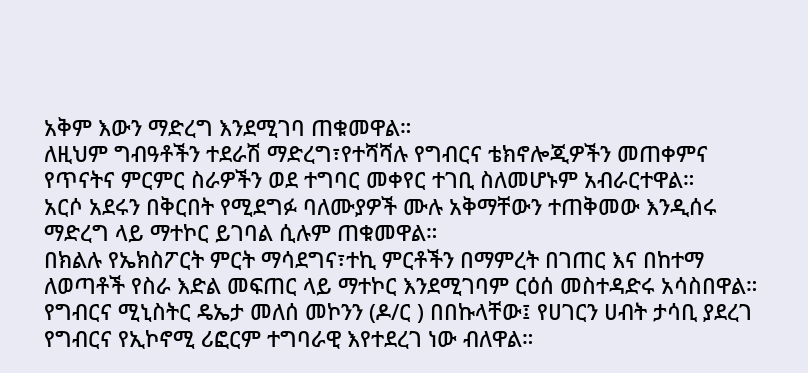አቅም እውን ማድረግ እንደሚገባ ጠቁመዋል።
ለዚህም ግብዓቶችን ተደራሽ ማድረግ፣የተሻሻሉ የግብርና ቴክኖሎጂዎችን መጠቀምና የጥናትና ምርምር ስራዎችን ወደ ተግባር መቀየር ተገቢ ስለመሆኑም አብራርተዋል።
አርሶ አደሩን በቅርበት የሚደግፉ ባለሙያዎች ሙሉ አቅማቸውን ተጠቅመው እንዲሰሩ ማድረግ ላይ ማተኮር ይገባል ሲሉም ጠቁመዋል።
በክልሉ የኤክስፖርት ምርት ማሳደግና፣ተኪ ምርቶችን በማምረት በገጠር እና በከተማ ለወጣቶች የስራ እድል መፍጠር ላይ ማተኮር እንደሚገባም ርዕሰ መስተዳድሩ አሳስበዋል።
የግብርና ሚኒስትር ዴኤታ መለሰ መኮንን (ዶ/ር ) በበኩላቸው፤ የሀገርን ሀብት ታሳቢ ያደረገ የግብርና የኢኮኖሚ ሪፎርም ተግባራዊ እየተደረገ ነው ብለዋል።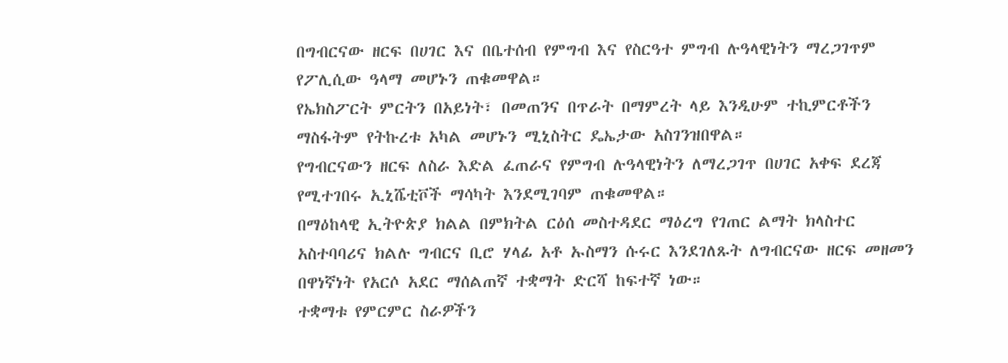በግብርናው ዘርፍ በሀገር እና በቤተሰብ የምግብ እና የስርዓተ ምግብ ሉዓላዊነትን ማረጋገጥም የፖሊሲው ዓላማ መሆኑን ጠቁመዋል።
የኤክስፖርት ምርትን በአይነት፣ በመጠንና በጥራት በማምረት ላይ እንዲሁም ተኪምርቶችን ማስፋትም የትኩረቱ አካል መሆኑን ሚኒስትር ዴኤታው አስገንዝበዋል።
የግብርናውን ዘርፍ ለስራ እድል ፈጠራና የምግብ ሉዓላዊነትን ለማረጋገጥ በሀገር አቀፍ ደረጃ የሚተገበሩ ኢኒሼቲቮች ማሳካት እንደሚገባም ጠቁመዋል።
በማዕከላዊ ኢትዮጵያ ክልል በምክትል ርዕሰ መስተዳደር ማዕረግ የገጠር ልማት ክላስተር አስተባባሪና ክልሉ ግብርና ቢሮ ሃላፊ አቶ ኡስማን ሱሩር እንደገለጹት ለግብርናው ዘርፍ መዘመን በዋነኛነት የአርሶ አደር ማሰልጠኛ ተቋማት ድርሻ ከፍተኛ ነው።
ተቋማቱ የምርምር ስራዎችን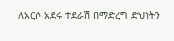ለአርሶ አደሩ ተደራሽ በማድረግ ድህነትን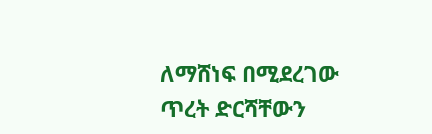ለማሸነፍ በሚደረገው ጥረት ድርሻቸውን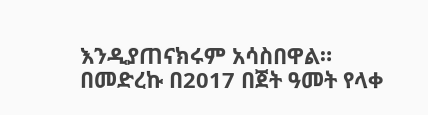እንዲያጠናክሩም አሳስበዋል።
በመድረኩ በ2017 በጀት ዓመት የላቀ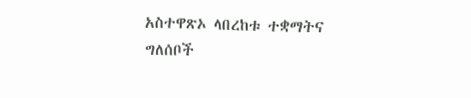አስተዋጽኦ ላበረከቱ ተቋማትና ግለሰቦች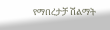የማበረታቻ ሽልማት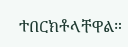ተበርክቶላቸዋል።